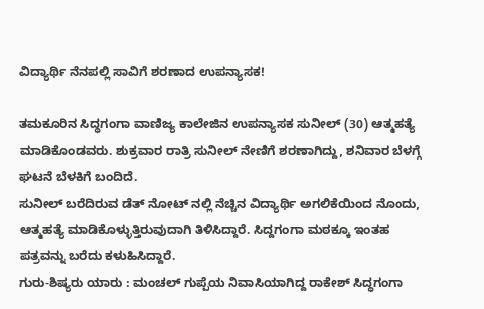ವಿದ್ಯಾರ್ಥಿ ನೆನಪಲ್ಲಿ ಸಾವಿಗೆ ಶರಣಾದ ಉಪನ್ಯಾಸಕ!

ತಮಕೂರಿನ ಸಿದ್ಧಗಂಗಾ ವಾಣಿಜ್ಯ ಕಾಲೇಜಿನ ಉಪನ್ಯಾಸಕ ಸುನೀಲ್ (30) ಆತ್ಮಹತ್ಯೆ ಮಾಡಿಕೊಂಡವರು. ಶುಕ್ರವಾರ ರಾತ್ರಿ ಸುನೀಲ್ ನೇಣಿಗೆ ಶರಣಾಗಿದ್ದು, ಶನಿವಾರ ಬೆಳಗ್ಗೆ ಘಟನೆ ಬೆಳಕಿಗೆ ಬಂದಿದೆ.
ಸುನೀಲ್ ಬರೆದಿರುವ ಡೆತ್ ನೋಟ್ ನಲ್ಲಿ ನೆಚ್ಚಿನ ವಿದ್ಯಾರ್ಥಿ ಅಗಲಿಕೆಯಿಂದ ನೊಂದು, ಆತ್ಮಹತ್ಯೆ ಮಾಡಿಕೊಳ್ಳುತ್ತಿರುವುದಾಗಿ ತಿಳಿಸಿದ್ದಾರೆ. ಸಿದ್ದಗಂಗಾ ಮಠಕ್ಕೂ ಇಂತಹ ಪತ್ರವನ್ನು ಬರೆದು ಕಳುಹಿಸಿದ್ದಾರೆ.
ಗುರು-ಶಿಷ್ಯರು ಯಾರು : ಮಂಚಲ್ ಗುಪ್ಪೆಯ ನಿವಾಸಿಯಾಗಿದ್ದ ರಾಕೇಶ್ ಸಿದ್ಧಗಂಗಾ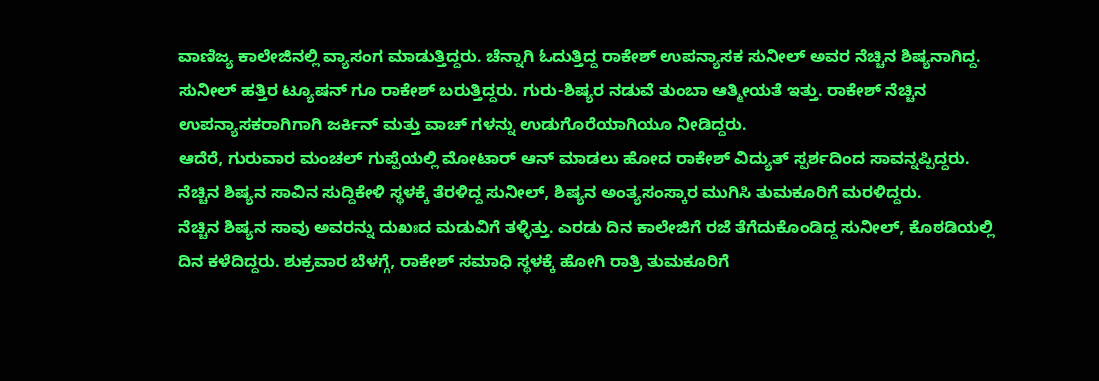ವಾಣಿಜ್ಯ ಕಾಲೇಜಿನಲ್ಲಿ ವ್ಯಾಸಂಗ ಮಾಡುತ್ತಿದ್ದರು. ಚೆನ್ನಾಗಿ ಓದುತ್ತಿದ್ದ ರಾಕೇಶ್ ಉಪನ್ಯಾಸಕ ಸುನೀಲ್ ಅವರ ನೆಚ್ಚಿನ ಶಿಷ್ಯನಾಗಿದ್ದ.
ಸುನೀಲ್ ಹತ್ತಿರ ಟ್ಯೂಷನ್ ಗೂ ರಾಕೇಶ್ ಬರುತ್ತಿದ್ದರು. ಗುರು-ಶಿಷ್ಯರ ನಡುವೆ ತುಂಬಾ ಆತ್ಮೀಯತೆ ಇತ್ತು. ರಾಕೇಶ್ ನೆಚ್ಚಿನ ಉಪನ್ಯಾಸಕರಾಗಿಗಾಗಿ ಜರ್ಕಿನ್ ಮತ್ತು ವಾಚ್ ಗಳನ್ನು ಉಡುಗೊರೆಯಾಗಿಯೂ ನೀಡಿದ್ದರು.
ಆದೆರೆ, ಗುರುವಾರ ಮಂಚಲ್ ಗುಪ್ಪೆಯಲ್ಲಿ ಮೋಟಾರ್ ಆನ್ ಮಾಡಲು ಹೋದ ರಾಕೇಶ್ ವಿದ್ಯುತ್ ಸ್ಪರ್ಶದಿಂದ ಸಾವನ್ನಪ್ಪಿದ್ದರು. ನೆಚ್ಚಿನ ಶಿಷ್ಯನ ಸಾವಿನ ಸುದ್ದಿಕೇಳಿ ಸ್ಥಳಕ್ಕೆ ತೆರಳಿದ್ದ ಸುನೀಲ್, ಶಿಷ್ಯನ ಅಂತ್ಯಸಂಸ್ಕಾರ ಮುಗಿಸಿ ತುಮಕೂರಿಗೆ ಮರಳಿದ್ದರು.
ನೆಚ್ಚಿನ ಶಿಷ್ಯನ ಸಾವು ಅವರನ್ನು ದುಖಃದ ಮಡುವಿಗೆ ತಳ್ಳಿತ್ತು. ಎರಡು ದಿನ ಕಾಲೇಜಿಗೆ ರಜೆ ತೆಗೆದುಕೊಂಡಿದ್ದ ಸುನೀಲ್, ಕೊಠಡಿಯಲ್ಲಿ ದಿನ ಕಳೆದಿದ್ದರು. ಶುಕ್ರವಾರ ಬೆಳಗ್ಗೆ, ರಾಕೇಶ್ ಸಮಾಧಿ ಸ್ಥಳಕ್ಕೆ ಹೋಗಿ ರಾತ್ರಿ ತುಮಕೂರಿಗೆ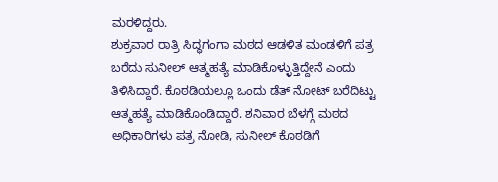ಮರಳಿದ್ದರು.
ಶುಕ್ರವಾರ ರಾತ್ರಿ ಸಿದ್ಧಗಂಗಾ ಮಠದ ಆಡಳಿತ ಮಂಡಳಿಗೆ ಪತ್ರ ಬರೆದು ಸುನೀಲ್ ಆತ್ಮಹತ್ಯೆ ಮಾಡಿಕೊಳ್ಳುತ್ತಿದ್ದೇನೆ ಎಂದು ತಿಳಿಸಿದ್ದಾರೆ. ಕೊಠಡಿಯಲ್ಲೂ ಒಂದು ಡೆತ್ ನೋಟ್ ಬರೆದಿಟ್ಟು ಆತ್ಮಹತ್ಯೆ ಮಾಡಿಕೊಂಡಿದ್ದಾರೆ. ಶನಿವಾರ ಬೆಳಗ್ಗೆ ಮಠದ ಅಧಿಕಾರಿಗಳು ಪತ್ರ ನೋಡಿ, ಸುನೀಲ್ ಕೊಠಡಿಗೆ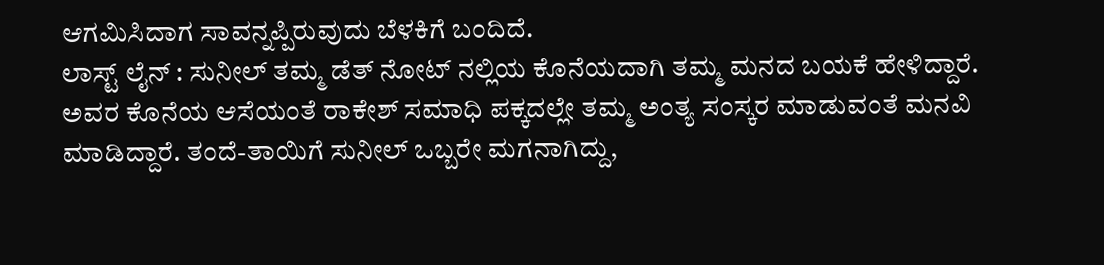ಆಗಮಿಸಿದಾಗ ಸಾವನ್ನಪ್ಪಿರುವುದು ಬೆಳಕಿಗೆ ಬಂದಿದೆ.
ಲಾಸ್ಟ್ ಲೈನ್ : ಸುನೀಲ್ ತಮ್ಮ ಡೆತ್ ನೋಟ್ ನಲ್ಲಿಯ ಕೊನೆಯದಾಗಿ ತಮ್ಮ ಮನದ ಬಯಕೆ ಹೇಳಿದ್ದಾರೆ. ಅವರ ಕೊನೆಯ ಆಸೆಯಂತೆ ರಾಕೇಶ್ ಸಮಾಧಿ ಪಕ್ಕದಲ್ಲೇ ತಮ್ಮ ಅಂತ್ಯ ಸಂಸ್ಕರ ಮಾಡುವಂತೆ ಮನವಿ ಮಾಡಿದ್ದಾರೆ. ತಂದೆ-ತಾಯಿಗೆ ಸುನೀಲ್ ಒಬ್ಬರೇ ಮಗನಾಗಿದ್ದು,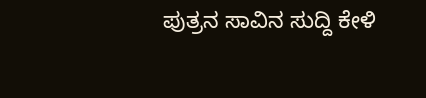ಪುತ್ರನ ಸಾವಿನ ಸುದ್ದಿ ಕೇಳಿ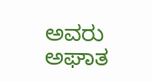ಅವರು ಅಘಾತ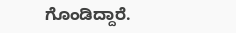ಗೊಂಡಿದ್ದಾರೆ.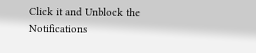Click it and Unblock the Notifications